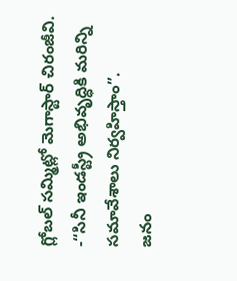గ్లోబల్ సమ్మిట్లో మెగాస్టార్ చిరంజీవి.
-“సినీ ఇండస్ట్రీ అభివృద్ధికి మరిన్ని సమావేశాలు నిర్వహిస్తాం”.
జనం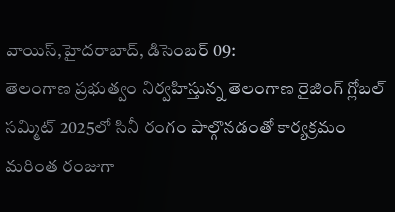వాయిస్,హైదరాబాద్, డిసెంబర్ 09:
తెలంగాణ ప్రభుత్వం నిర్వహిస్తున్న తెలంగాణ రైజింగ్ గ్లోబల్ సమ్మిట్ 2025లో సినీ రంగం పాల్గొనడంతో కార్యక్రమం మరింత రంజుగా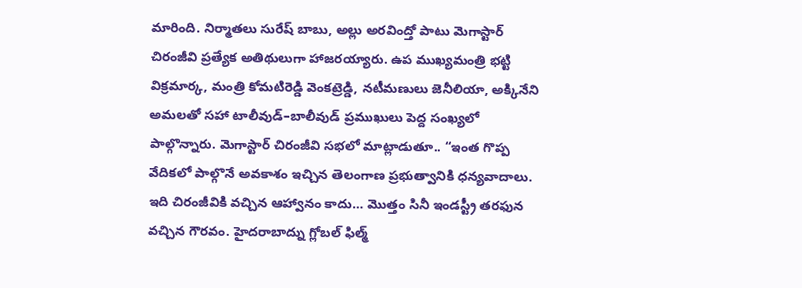మారింది. నిర్మాతలు సురేష్ బాబు, అల్లు అరవింద్తో పాటు మెగాస్టార్ చిరంజీవి ప్రత్యేక అతిథులుగా హాజరయ్యారు. ఉప ముఖ్యమంత్రి భట్టి విక్రమార్క, మంత్రి కోమటిరెడ్డి వెంకట్రెడ్డి, నటీమణులు జెనీలియా, అక్కినేని అమలతో సహా టాలీవుడ్–బాలీవుడ్ ప్రముఖులు పెద్ద సంఖ్యలో పాల్గొన్నారు. మెగాస్టార్ చిరంజీవి సభలో మాట్లాడుతూ.. “ఇంత గొప్ప వేదికలో పాల్గొనే అవకాశం ఇచ్చిన తెలంగాణ ప్రభుత్వానికి ధన్యవాదాలు. ఇది చిరంజీవికి వచ్చిన ఆహ్వానం కాదు… మొత్తం సినీ ఇండస్ట్రీ తరఫున వచ్చిన గౌరవం. హైదరాబాద్ను గ్లోబల్ ఫిల్మ్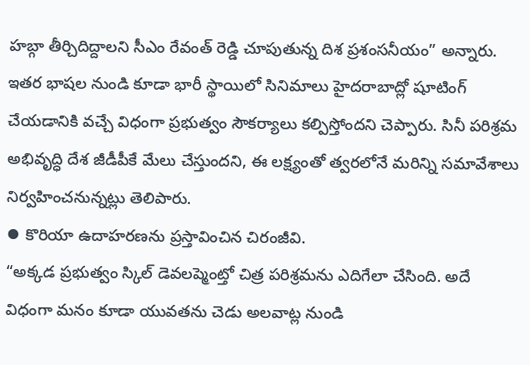హబ్గా తీర్చిదిద్దాలని సీఎం రేవంత్ రెడ్డి చూపుతున్న దిశ ప్రశంసనీయం” అన్నారు. ఇతర భాషల నుండి కూడా భారీ స్థాయిలో సినిమాలు హైదరాబాద్లో షూటింగ్ చేయడానికి వచ్చే విధంగా ప్రభుత్వం సౌకర్యాలు కల్పిస్తోందని చెప్పారు. సినీ పరిశ్రమ అభివృద్ధి దేశ జీడీపీకే మేలు చేస్తుందని, ఈ లక్ష్యంతో త్వరలోనే మరిన్ని సమావేశాలు నిర్వహించనున్నట్లు తెలిపారు.
⦁ కొరియా ఉదాహరణను ప్రస్తావించిన చిరంజీవి.
“అక్కడ ప్రభుత్వం స్కిల్ డెవలప్మెంట్తో చిత్ర పరిశ్రమను ఎదిగేలా చేసింది. అదే విధంగా మనం కూడా యువతను చెడు అలవాట్ల నుండి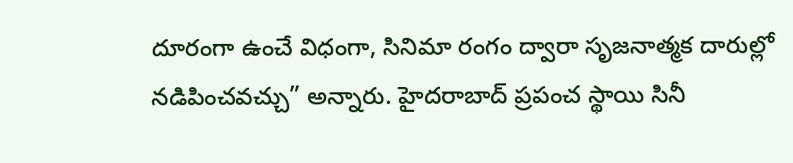దూరంగా ఉంచే విధంగా, సినిమా రంగం ద్వారా సృజనాత్మక దారుల్లో నడిపించవచ్చు” అన్నారు. హైదరాబాద్ ప్రపంచ స్థాయి సినీ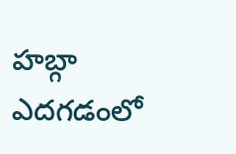హబ్గా ఎదగడంలో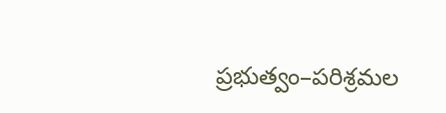ప్రభుత్వం–పరిశ్రమల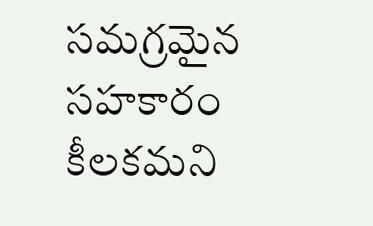సమగ్రమైన సహకారం కీలకమని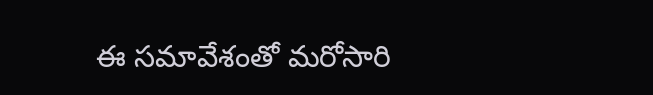ఈ సమావేశంతో మరోసారి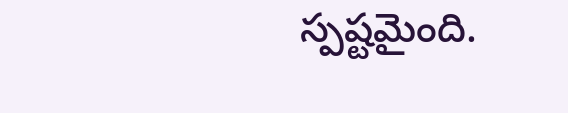స్పష్టమైంది.